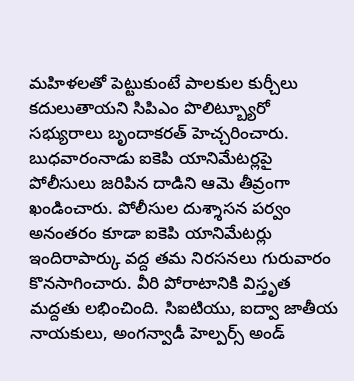మహిళలతో పెట్టుకుంటే పాలకుల కుర్చీలు కదులుతాయని సిపిఎం పొలిట్బ్యూరో సభ్యురాలు బృందాకరత్ హెచ్చరించారు. బుధవారంనాడు ఐకెపి యానిమేటర్లపై పోలీసులు జరిపిన దాడిని ఆమె తీవ్రంగా ఖండించారు. పోలీసుల దుశ్శాసన పర్వం అనంతరం కూడా ఐకెపి యానిమేటర్లు ఇందిరాపార్కు వద్ద తమ నిరసనలు గురువారం కొనసాగించారు. వీరి పోరాటానికి విస్తృత మద్దతు లభించింది. సిఐటియు, ఐద్వా జాతీయ నాయకులు, అంగన్వాడీ హెల్పర్స్ అండ్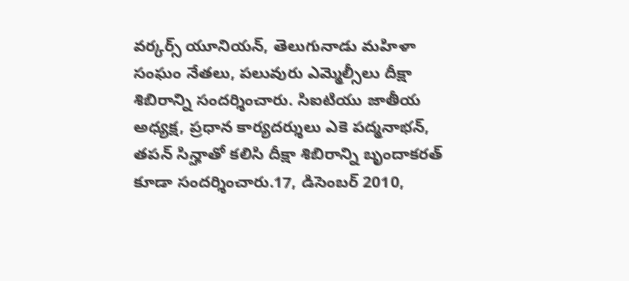వర్కర్స్ యూనియన్, తెలుగునాడు మహిళా సంఘం నేతలు, పలువురు ఎమ్మెల్సీలు దీక్షా శిబిరాన్ని సందర్శించారు. సిఐటియు జాతీయ అధ్యక్ష, ప్రధాన కార్యదర్శులు ఎకె పద్మనాభన్, తపన్ సిన్హాతో కలిసి దీక్షా శిబిరాన్ని బృందాకరత్ కూడా సందర్శించారు.17, డిసెంబర్ 2010,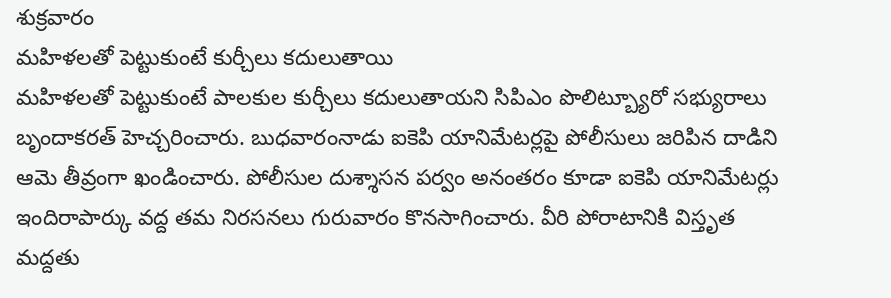శుక్రవారం
మహిళలతో పెట్టుకుంటే కుర్చీలు కదులుతాయి
మహిళలతో పెట్టుకుంటే పాలకుల కుర్చీలు కదులుతాయని సిపిఎం పొలిట్బ్యూరో సభ్యురాలు బృందాకరత్ హెచ్చరించారు. బుధవారంనాడు ఐకెపి యానిమేటర్లపై పోలీసులు జరిపిన దాడిని ఆమె తీవ్రంగా ఖండించారు. పోలీసుల దుశ్శాసన పర్వం అనంతరం కూడా ఐకెపి యానిమేటర్లు ఇందిరాపార్కు వద్ద తమ నిరసనలు గురువారం కొనసాగించారు. వీరి పోరాటానికి విస్తృత మద్దతు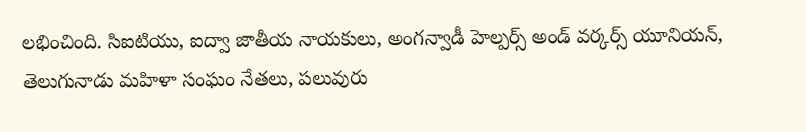లభించింది. సిఐటియు, ఐద్వా జాతీయ నాయకులు, అంగన్వాడీ హెల్పర్స్ అండ్ వర్కర్స్ యూనియన్, తెలుగునాడు మహిళా సంఘం నేతలు, పలువురు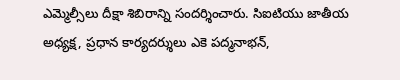ఎమ్మెల్సీలు దీక్షా శిబిరాన్ని సందర్శించారు. సిఐటియు జాతీయ అధ్యక్ష, ప్రధాన కార్యదర్శులు ఎకె పద్మనాభన్,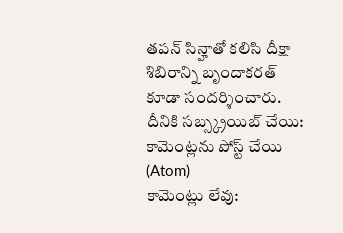తపన్ సిన్హాతో కలిసి దీక్షా శిబిరాన్ని బృందాకరత్ కూడా సందర్శించారు.
దీనికి సబ్స్క్రయిబ్ చేయి:
కామెంట్లను పోస్ట్ చేయి (Atom)
కామెంట్లు లేవు: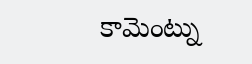కామెంట్ను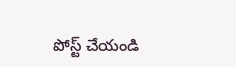పోస్ట్ చేయండి